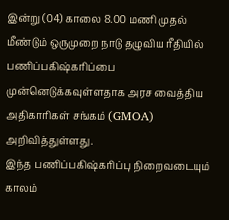இன்று (04) காலை 8.00 மணி முதல் மீண்டும் ஒருமுறை நாடு தழுவிய ரீதியில் பணிப்பகிஷ்கரிப்பை முன்னெடுக்கவுள்ளதாக அரச வைத்திய அதிகாரிகள் சங்கம் (GMOA) அறிவித்துள்ளது.
இந்த பணிப்பகிஷ்கரிப்பு நிறைவடையும் காலம்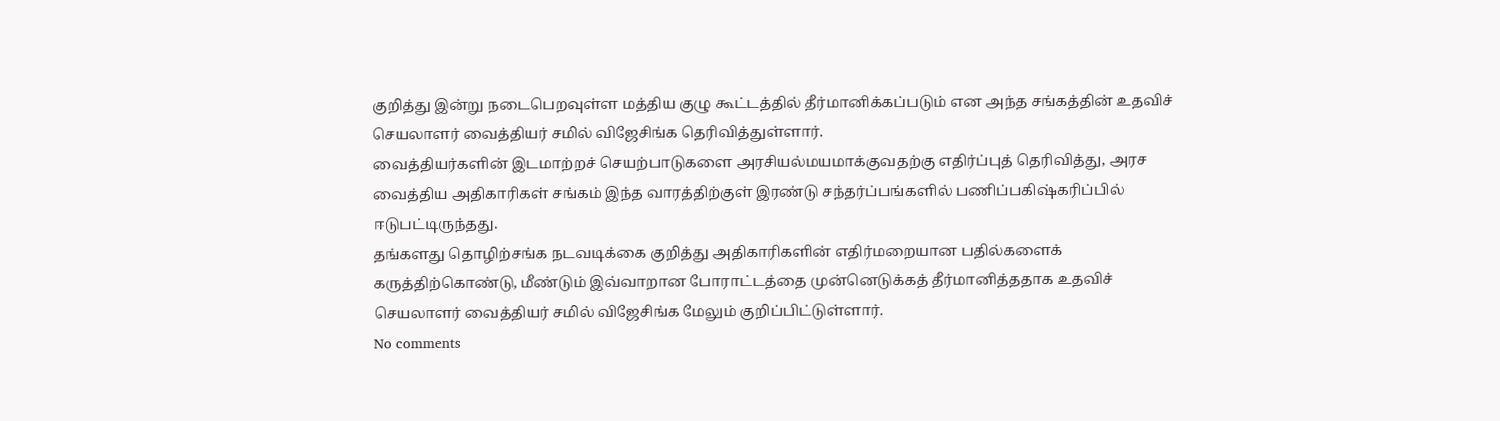குறித்து இன்று நடைபெறவுள்ள மத்திய குழு கூட்டத்தில் தீர்மானிக்கப்படும் என அந்த சங்கத்தின் உதவிச் செயலாளர் வைத்தியர் சமில் விஜேசிங்க தெரிவித்துள்ளார்.
வைத்தியர்களின் இடமாற்றச் செயற்பாடுகளை அரசியல்மயமாக்குவதற்கு எதிர்ப்புத் தெரிவித்து, அரச வைத்திய அதிகாரிகள் சங்கம் இந்த வாரத்திற்குள் இரண்டு சந்தர்ப்பங்களில் பணிப்பகிஷ்கரிப்பில் ஈடுபட்டிருந்தது.
தங்களது தொழிற்சங்க நடவடிக்கை குறித்து அதிகாரிகளின் எதிர்மறையான பதில்களைக் கருத்திற்கொண்டு, மீண்டும் இவ்வாறான போராட்டத்தை முன்னெடுக்கத் தீர்மானித்ததாக உதவிச் செயலாளர் வைத்தியர் சமில் விஜேசிங்க மேலும் குறிப்பிட்டுள்ளார்.
No comments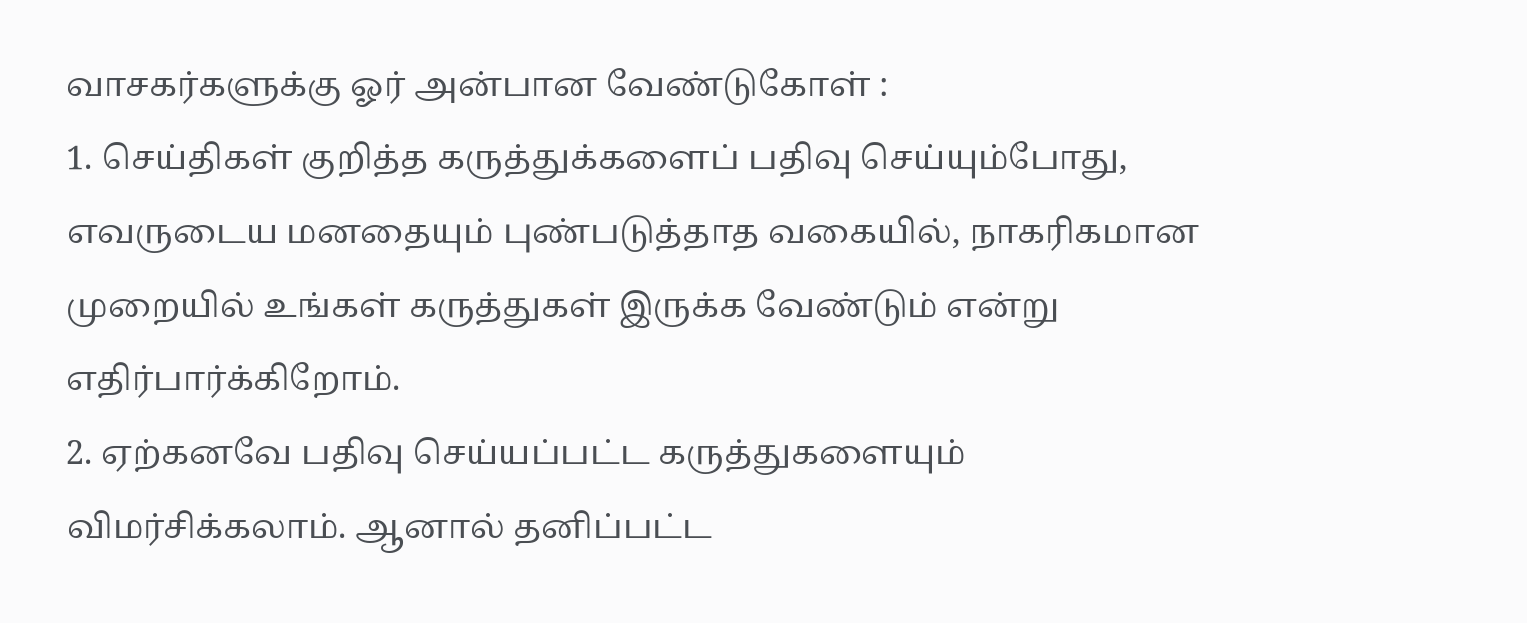வாசகர்களுக்கு ஓர் அன்பான வேண்டுகோள் :
1. செய்திகள் குறித்த கருத்துக்களைப் பதிவு செய்யும்போது, எவருடைய மனதையும் புண்படுத்தாத வகையில், நாகரிகமான முறையில் உங்கள் கருத்துகள் இருக்க வேண்டும் என்று எதிர்பார்க்கிறோம்.
2. ஏற்கனவே பதிவு செய்யப்பட்ட கருத்துகளையும் விமர்சிக்கலாம். ஆனால் தனிப்பட்ட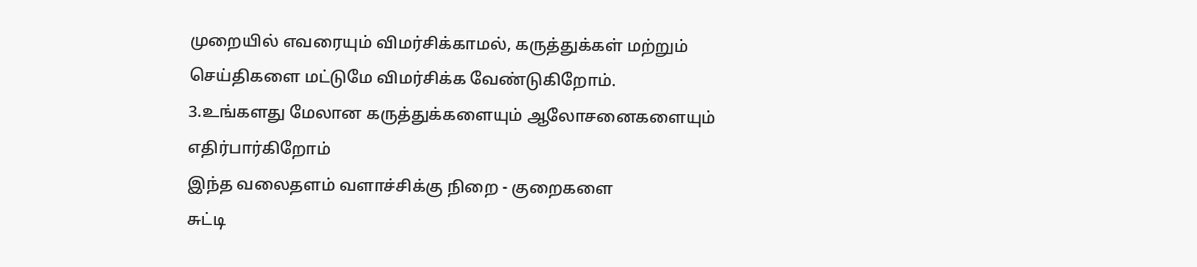முறையில் எவரையும் விமர்சிக்காமல், கருத்துக்கள் மற்றும் செய்திகளை மட்டுமே விமர்சிக்க வேண்டுகிறோம்.
3.உங்களது மேலான கருத்துக்களையும் ஆலோசனைகளையும் எதிர்பார்கிறோம்
இந்த வலைதளம் வளாச்சிக்கு நிறை - குறைகளை
சுட்டி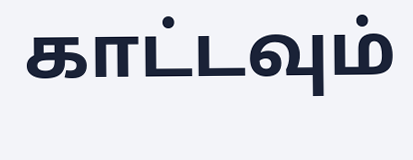காட்டவும்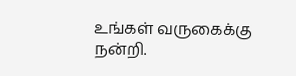உங்கள் வருகைக்கு நன்றி.